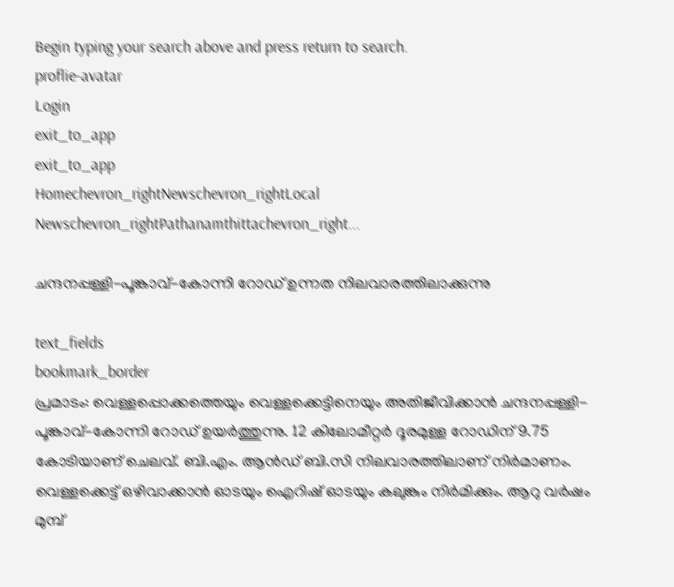Begin typing your search above and press return to search.
proflie-avatar
Login
exit_to_app
exit_to_app
Homechevron_rightNewschevron_rightLocal Newschevron_rightPathanamthittachevron_right...

ചന്ദനപ്പള്ളി-പൂങ്കാവ്-കോന്നി റോഡ് ഉന്നത നിലവാരത്തിലാക്കുന്നു

text_fields
bookmark_border
പ്രമാടം: വെള്ളപ്പൊക്കത്തെയും വെള്ളക്കെട്ടിനെയും അതിജീവിക്കാന്‍ ചന്ദനപ്പള്ളി-പൂങ്കാവ്-കോന്നി റോഡ് ഉയര്‍ത്തുന്നു. 12 കിലോമീറ്റര്‍ ദൂരമുള്ള റോഡിന് 9.75 കോടിയാണ് ചെലവ്. ബി.എം. ആന്‍ഡ് ബി.സി നിലവാരത്തിലാണ് നിര്‍മാണം. വെള്ളക്കെട്ട് ഒഴിവാക്കാന്‍ ഓടയും ഐറിഷ് ഓടയും കലുങ്കും നിര്‍മിക്കും. ആറു വര്‍ഷം മുമ്പ്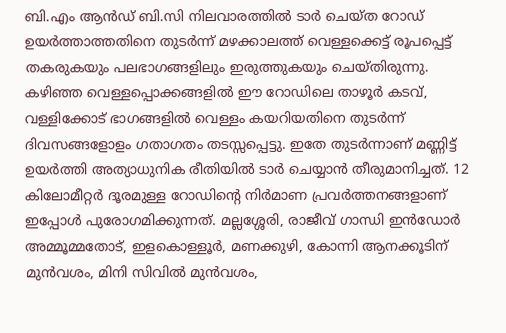ബി.എം ആന്‍ഡ് ബി.സി നിലവാരത്തില്‍ ടാര്‍ ചെയ്ത റോഡ് ഉയര്‍ത്താത്തതിനെ തുടര്‍ന്ന് മഴക്കാലത്ത് വെള്ളക്കെട്ട് രൂപപ്പെട്ട് തകരുകയും പലഭാഗങ്ങളിലും ഇരുത്തുകയും ചെയ്തിരുന്നു. കഴിഞ്ഞ വെള്ളപ്പൊക്കങ്ങളില്‍ ഈ റോഡിലെ താഴൂര്‍ കടവ്, വള്ളിക്കോട് ഭാഗങ്ങളില്‍ വെള്ളം കയറിയതിനെ തുടര്‍ന്ന് ദിവസങ്ങളോളം ഗതാഗതം തടസ്സപ്പെട്ടു. ഇതേ തുടര്‍ന്നാണ് മണ്ണിട്ട് ഉയര്‍ത്തി അത്യാധുനിക രീതിയില്‍ ടാര്‍ ചെയ്യാന്‍ തീരുമാനിച്ചത്. 12 കിലോമീറ്റര്‍ ദൂരമുള്ള റോഡിന്‍റെ നിര്‍മാണ പ്രവര്‍ത്തനങ്ങളാണ് ഇപ്പോള്‍ പുരോഗമിക്കുന്നത്. മല്ലശ്ശേരി, രാജീവ് ഗാന്ധി ഇന്‍ഡോര്‍ അമ്മൂമ്മതോട്, ഇളകൊള്ളൂര്‍, മണക്കുഴി, കോന്നി ആനക്കൂടിന് മുന്‍വശം, മിനി സിവില്‍ മുന്‍വശം,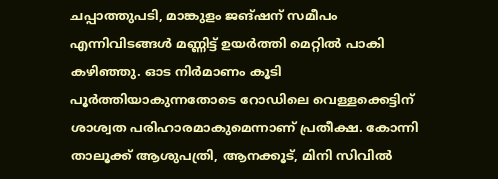ചപ്പാത്തുപടി, മാങ്കുളം ജങ്ഷന് സമീപം എന്നിവിടങ്ങള്‍ മണ്ണിട്ട് ഉയര്‍ത്തി മെറ്റില്‍ പാകി കഴിഞ്ഞു. ഓട നിര്‍മാണം കൂടി പൂര്‍ത്തിയാകുന്നതോടെ റോഡിലെ വെള്ളക്കെട്ടിന് ശാശ്വത പരിഹാരമാകുമെന്നാണ് പ്രതീക്ഷ. കോന്നി താലൂക്ക് ആശുപത്രി, ആനക്കൂട്, മിനി സിവില്‍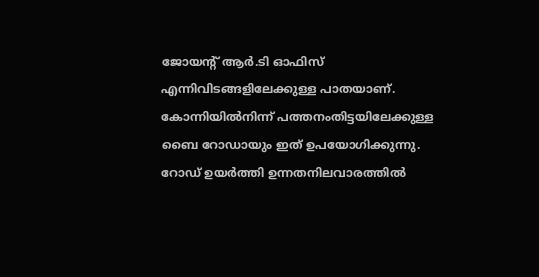ജോയന്‍റ് ആര്‍.ടി ഓഫിസ് എന്നിവിടങ്ങളിലേക്കുള്ള പാതയാണ്. കോന്നിയില്‍നിന്ന് പത്തനംതിട്ടയിലേക്കുള്ള ബൈ റോഡായും ഇത് ഉപയോഗിക്കുന്നു. റോഡ് ഉയര്‍ത്തി ഉന്നതനിലവാരത്തില്‍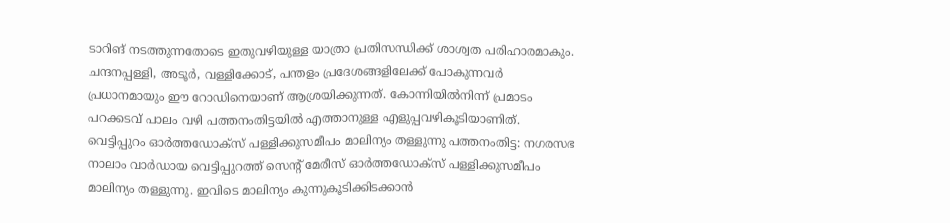ടാറിങ് നടത്തുന്നതോടെ ഇതുവഴിയുള്ള യാത്രാ പ്രതിസന്ധിക്ക് ശാശ്വത പരിഹാരമാകും. ചന്ദനപ്പള്ളി, അടൂര്‍, വള്ളിക്കോട്, പന്തളം പ്രദേശങ്ങളിലേക്ക് പോകുന്നവര്‍ പ്രധാനമായും ഈ റോഡിനെയാണ് ആശ്രയിക്കുന്നത്. കോന്നിയില്‍നിന്ന് പ്രമാടം പറക്കടവ് പാലം വഴി പത്തനംതിട്ടയില്‍ എത്താനുള്ള എളുപ്പവഴികൂടിയാണിത്. വെട്ടിപ്പുറം ഓര്‍ത്തഡോക്‌സ് പള്ളിക്കുസമീപം മാലിന്യം തള്ളുന്നു പത്തനംതിട്ട: നഗരസഭ നാലാം വാര്‍ഡായ വെട്ടിപ്പുറത്ത് സെന്‍റ് മേരീസ് ഓര്‍ത്തഡോക്‌സ് പള്ളിക്കുസമീപം മാലിന്യം തള്ളുന്നു. ഇവിടെ മാലിന്യം കുന്നുകൂടിക്കിടക്കാന്‍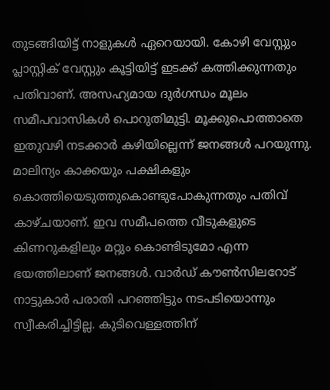തുടങ്ങിയിട്ട് നാളുകള്‍ ഏറെയായി. കോഴി വേസ്റ്റും പ്ലാസ്റ്റിക് വേസ്റ്റും കൂട്ടിയിട്ട് ഇടക്ക് കത്തിക്കുന്നതും പതിവാണ്. അസഹ്യമായ ദുര്‍ഗന്ധം മൂലം സമീപവാസികള്‍ പൊറുതിമുട്ടി. മൂക്കുപൊത്താതെ ഇതുവഴി നടക്കാര്‍ കഴിയില്ലെന്ന് ജനങ്ങള്‍ പറയുന്നു. മാലിന്യം കാക്കയും പക്ഷികളും കൊത്തിയെടുത്തുകൊണ്ടുപോകുന്നതും പതിവ് കാഴ്ചയാണ്. ഇവ സമീപത്തെ വീടുകളുടെ കിണറുകളിലും മറ്റും കൊണ്ടിടുമോ എന്ന ഭയത്തിലാണ് ജനങ്ങള്‍. വാര്‍ഡ് കൗണ്‍സിലറോട് നാട്ടുകാര്‍ പരാതി പറഞ്ഞിട്ടും നടപടിയൊന്നും സ്വീകരിച്ചിട്ടില്ല. കുടിവെള്ളത്തിന്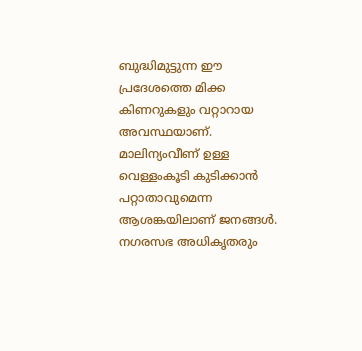ബുദ്ധിമുട്ടുന്ന ഈ പ്രദേശത്തെ മിക്ക കിണറുകളും വറ്റാറായ അവസ്ഥയാണ്. മാലിന്യംവീണ് ഉള്ള വെള്ളംകൂടി കുടിക്കാന്‍ പറ്റാതാവുമെന്ന ആശങ്കയിലാണ് ജനങ്ങള്‍. നഗരസഭ അധികൃതരും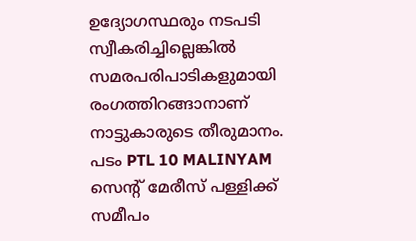ഉദ്യോഗസ്ഥരും നടപടി സ്വീകരിച്ചില്ലെങ്കിൽ സമരപരിപാടികളുമായി രംഗത്തിറങ്ങാനാണ് നാട്ടുകാരുടെ തീരുമാനം. പടം PTL 10 MALINYAM സെന്‍റ് മേരീസ് പള്ളിക്ക് സമീപം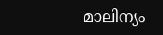മാലിന്യം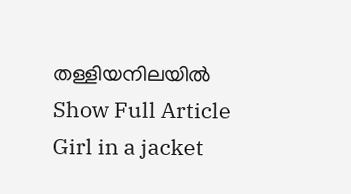തള്ളിയനിലയിൽ
Show Full Article
Girl in a jacket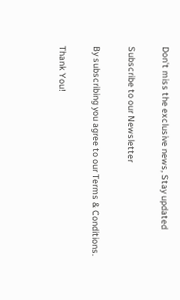Don't miss the exclusive news, Stay updated

Subscribe to our Newsletter

By subscribing you agree to our Terms & Conditions.

Thank You!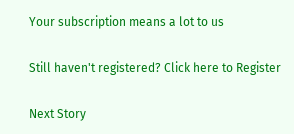Your subscription means a lot to us

Still haven't registered? Click here to Register

Next Story